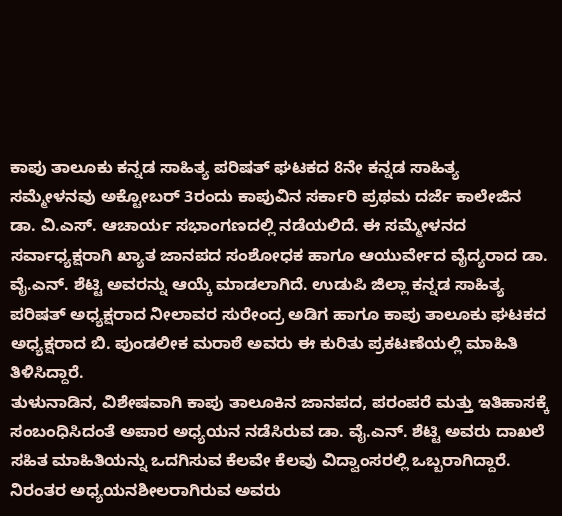ಕಾಪು ತಾಲೂಕು ಕನ್ನಡ ಸಾಹಿತ್ಯ ಪರಿಷತ್ ಘಟಕದ 8ನೇ ಕನ್ನಡ ಸಾಹಿತ್ಯ ಸಮ್ಮೇಳನವು ಅಕ್ಟೋಬರ್ 3ರಂದು ಕಾಪುವಿನ ಸರ್ಕಾರಿ ಪ್ರಥಮ ದರ್ಜೆ ಕಾಲೇಜಿನ ಡಾ. ವಿ.ಎಸ್. ಆಚಾರ್ಯ ಸಭಾಂಗಣದಲ್ಲಿ ನಡೆಯಲಿದೆ. ಈ ಸಮ್ಮೇಳನದ ಸರ್ವಾಧ್ಯಕ್ಷರಾಗಿ ಖ್ಯಾತ ಜಾನಪದ ಸಂಶೋಧಕ ಹಾಗೂ ಆಯುರ್ವೇದ ವೈದ್ಯರಾದ ಡಾ. ವೈ.ಎನ್. ಶೆಟ್ಟಿ ಅವರನ್ನು ಆಯ್ಕೆ ಮಾಡಲಾಗಿದೆ. ಉಡುಪಿ ಜಿಲ್ಲಾ ಕನ್ನಡ ಸಾಹಿತ್ಯ ಪರಿಷತ್ ಅಧ್ಯಕ್ಷರಾದ ನೀಲಾವರ ಸುರೇಂದ್ರ ಅಡಿಗ ಹಾಗೂ ಕಾಪು ತಾಲೂಕು ಘಟಕದ ಅಧ್ಯಕ್ಷರಾದ ಬಿ. ಪುಂಡಲೀಕ ಮರಾಠೆ ಅವರು ಈ ಕುರಿತು ಪ್ರಕಟಣೆಯಲ್ಲಿ ಮಾಹಿತಿ ತಿಳಿಸಿದ್ದಾರೆ.
ತುಳುನಾಡಿನ, ವಿಶೇಷವಾಗಿ ಕಾಪು ತಾಲೂಕಿನ ಜಾನಪದ, ಪರಂಪರೆ ಮತ್ತು ಇತಿಹಾಸಕ್ಕೆ ಸಂಬಂಧಿಸಿದಂತೆ ಅಪಾರ ಅಧ್ಯಯನ ನಡೆಸಿರುವ ಡಾ. ವೈ.ಎನ್. ಶೆಟ್ಟಿ ಅವರು ದಾಖಲೆ ಸಹಿತ ಮಾಹಿತಿಯನ್ನು ಒದಗಿಸುವ ಕೆಲವೇ ಕೆಲವು ವಿದ್ವಾಂಸರಲ್ಲಿ ಒಬ್ಬರಾಗಿದ್ದಾರೆ. ನಿರಂತರ ಅಧ್ಯಯನಶೀಲರಾಗಿರುವ ಅವರು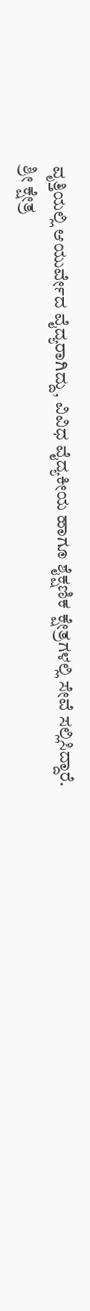ವೃತ್ತಿಯಲ್ಲಿ ಆಯುರ್ವೇದ ವೈದ್ಯರಾಗಿದ್ದು, ವಿವಿಧ ವೈದ್ಯಕೀಯ ಹಾಗೂ ಶೈಕ್ಷಣಿಕ ಕ್ಷೇತ್ರಗಳಲ್ಲಿ ಸೇವೆ ಸಲ್ಲಿಸಿದ್ದಾರೆ.
ಶ್ರೀ ಕ್ಷೇತ್ರ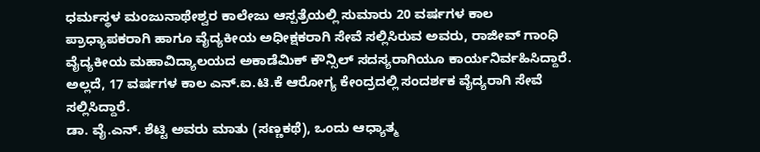ಧರ್ಮಸ್ಥಳ ಮಂಜುನಾಥೇಶ್ವರ ಕಾಲೇಜು ಆಸ್ಪತ್ರೆಯಲ್ಲಿ ಸುಮಾರು 20 ವರ್ಷಗಳ ಕಾಲ ಪ್ರಾಧ್ಯಾಪಕರಾಗಿ ಹಾಗೂ ವೈದ್ಯಕೀಯ ಅಧೀಕ್ಷಕರಾಗಿ ಸೇವೆ ಸಲ್ಲಿಸಿರುವ ಅವರು, ರಾಜೀವ್ ಗಾಂಧಿ ವೈದ್ಯಕೀಯ ಮಹಾವಿದ್ಯಾಲಯದ ಅಕಾಡೆಮಿಕ್ ಕೌನ್ಸಿಲ್ ಸದಸ್ಯರಾಗಿಯೂ ಕಾರ್ಯನಿರ್ವಹಿಸಿದ್ದಾರೆ. ಅಲ್ಲದೆ, 17 ವರ್ಷಗಳ ಕಾಲ ಎನ್.ಐ.ಟಿ.ಕೆ ಆರೋಗ್ಯ ಕೇಂದ್ರದಲ್ಲಿ ಸಂದರ್ಶಕ ವೈದ್ಯರಾಗಿ ಸೇವೆ ಸಲ್ಲಿಸಿದ್ದಾರೆ.
ಡಾ. ವೈ.ಎನ್. ಶೆಟ್ಟಿ ಅವರು ಮಾತು (ಸಣ್ಣಕಥೆ), ಒಂದು ಆಧ್ಯಾತ್ಮ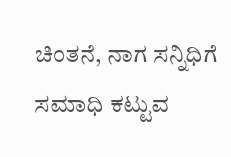ಚಿಂತನೆ, ನಾಗ ಸನ್ನಿಧಿಗೆ ಸಮಾಧಿ ಕಟ್ಟುವ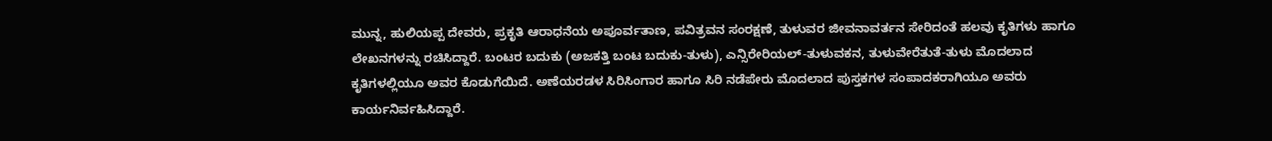ಮುನ್ನ, ಹುಲಿಯಪ್ಪ ದೇವರು, ಪ್ರಕೃತಿ ಆರಾಧನೆಯ ಅಪೂರ್ವತಾಣ, ಪವಿತ್ರವನ ಸಂರಕ್ಷಣೆ, ತುಳುವರ ಜೀವನಾವರ್ತನ ಸೇರಿದಂತೆ ಹಲವು ಕೃತಿಗಳು ಹಾಗೂ ಲೇಖನಗಳನ್ನು ರಚಿಸಿದ್ದಾರೆ. ಬಂಟರ ಬದುಕು (ಅಜಕತ್ತಿ ಬಂಟ ಬದುಕು-ತುಳು), ಎನ್ಸಿರೇರಿಯಲ್-ತುಳುವಕನ, ತುಳುವೇರೆತುತೆ-ತುಳು ಮೊದಲಾದ ಕೃತಿಗಳಲ್ಲಿಯೂ ಅವರ ಕೊಡುಗೆಯಿದೆ. ಅಣೆಯರಡಳ ಸಿರಿಸಿಂಗಾರ ಹಾಗೂ ಸಿರಿ ನಡೆಪೇರು ಮೊದಲಾದ ಪುಸ್ತಕಗಳ ಸಂಪಾದಕರಾಗಿಯೂ ಅವರು ಕಾರ್ಯನಿರ್ವಹಿಸಿದ್ದಾರೆ.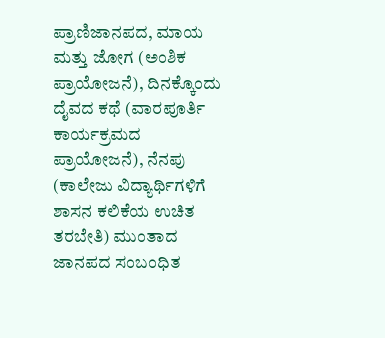ಪ್ರಾಣಿಜಾನಪದ, ಮಾಯ ಮತ್ತು ಜೋಗ (ಅಂಶಿಕ ಪ್ರಾಯೋಜನೆ), ದಿನಕ್ಕೊಂದು ದೈವದ ಕಥೆ (ವಾರಪೂರ್ತಿ ಕಾರ್ಯಕ್ರಮದ ಪ್ರಾಯೋಜನೆ), ನೆನಪು (ಕಾಲೇಜು ವಿದ್ಯಾರ್ಥಿಗಳಿಗೆ ಶಾಸನ ಕಲಿಕೆಯ ಉಚಿತ ತರಬೇತಿ) ಮುಂತಾದ ಜಾನಪದ ಸಂಬಂಧಿತ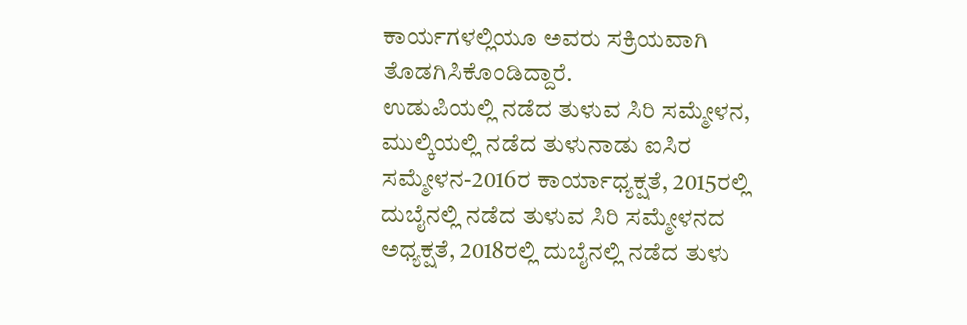ಕಾರ್ಯಗಳಲ್ಲಿಯೂ ಅವರು ಸಕ್ರಿಯವಾಗಿ ತೊಡಗಿಸಿಕೊಂಡಿದ್ದಾರೆ.
ಉಡುಪಿಯಲ್ಲಿ ನಡೆದ ತುಳುವ ಸಿರಿ ಸಮ್ಮೇಳನ, ಮುಲ್ಕಿಯಲ್ಲಿ ನಡೆದ ತುಳುನಾಡು ಐಸಿರ ಸಮ್ಮೇಳನ-2016ರ ಕಾರ್ಯಾಧ್ಯಕ್ಷತೆ, 2015ರಲ್ಲಿ ದುಬೈನಲ್ಲಿ ನಡೆದ ತುಳುವ ಸಿರಿ ಸಮ್ಮೇಳನದ ಅಧ್ಯಕ್ಷತೆ, 2018ರಲ್ಲಿ ದುಬೈನಲ್ಲಿ ನಡೆದ ತುಳು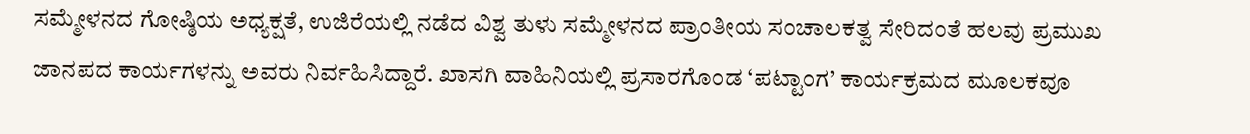ಸಮ್ಮೇಳನದ ಗೋಷ್ಠಿಯ ಅಧ್ಯಕ್ಷತೆ, ಉಜಿರೆಯಲ್ಲಿ ನಡೆದ ವಿಶ್ವ ತುಳು ಸಮ್ಮೇಳನದ ಪ್ರಾಂತೀಯ ಸಂಚಾಲಕತ್ವ ಸೇರಿದಂತೆ ಹಲವು ಪ್ರಮುಖ ಜಾನಪದ ಕಾರ್ಯಗಳನ್ನು ಅವರು ನಿರ್ವಹಿಸಿದ್ದಾರೆ. ಖಾಸಗಿ ವಾಹಿನಿಯಲ್ಲಿ ಪ್ರಸಾರಗೊಂಡ ‘ಪಟ್ಟಾಂಗ’ ಕಾರ್ಯಕ್ರಮದ ಮೂಲಕವೂ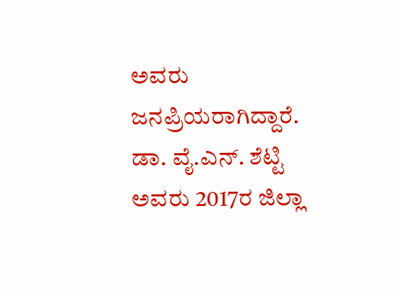ಅವರು ಜನಪ್ರಿಯರಾಗಿದ್ದಾರೆ.
ಡಾ. ವೈ.ಎನ್. ಶೆಟ್ಟಿ ಅವರು 2017ರ ಜಿಲ್ಲಾ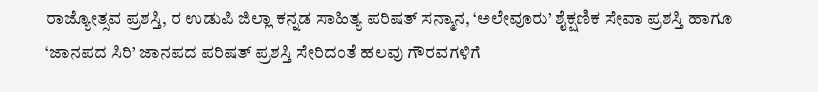ರಾಜ್ಯೋತ್ಸವ ಪ್ರಶಸ್ತಿ, ರ ಉಡುಪಿ ಜಿಲ್ಲಾ ಕನ್ನಡ ಸಾಹಿತ್ಯ ಪರಿಷತ್ ಸನ್ಮಾನ, ‘ಅಲೇವೂರು’ ಶೈಕ್ಷಣಿಕ ಸೇವಾ ಪ್ರಶಸ್ತಿ ಹಾಗೂ ‘ಜಾನಪದ ಸಿರಿ’ ಜಾನಪದ ಪರಿಷತ್ ಪ್ರಶಸ್ತಿ ಸೇರಿದಂತೆ ಹಲವು ಗೌರವಗಳಿಗೆ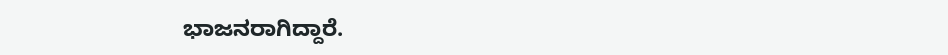ಭಾಜನರಾಗಿದ್ದಾರೆ.